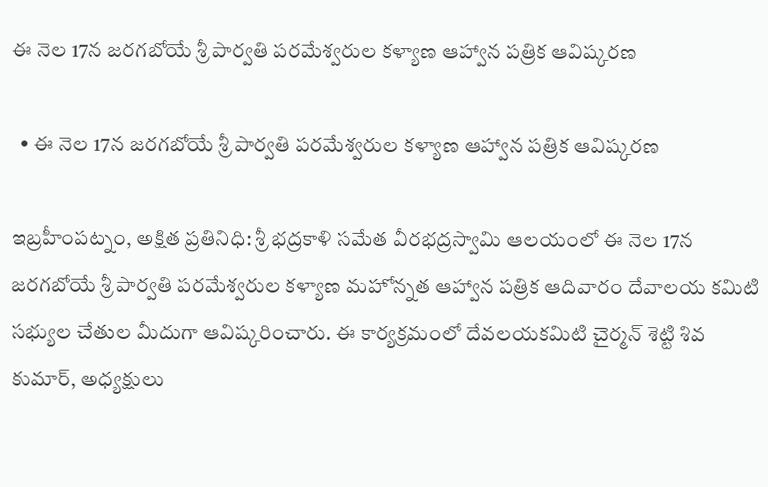ఈ నెల 17న జరగబోయే శ్రీ పార్వతి పరమేశ్వరుల కళ్యాణ ఆహ్వాన పత్రిక ఆవిష్కరణ

  • ఈ నెల 17న జరగబోయే శ్రీ పార్వతి పరమేశ్వరుల కళ్యాణ ఆహ్వాన పత్రిక ఆవిష్కరణ

ఇబ్రహీంపట్నం, అక్షిత ప్రతినిధి: శ్రీ భద్రకాళి సమేత వీరభద్రస్వామి ఆలయంలో ఈ నెల 17న జరగబోయే శ్రీ పార్వతి పరమేశ్వరుల కళ్యాణ మహోన్నత ఆహ్వాన పత్రిక ఆదివారం దేవాలయ కమిటి సభ్యుల చేతుల మీదుగా ఆవిష్కరించారు. ఈ కార్యక్రమంలో దేవలయకమిటి చైర్మన్ శెట్టి శివ కుమార్, అధ్యక్షులు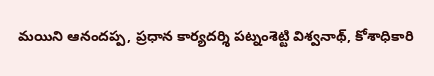మయిని ఆనందప్ప, ప్రధాన కార్యదర్శి పట్నంశెట్టి విశ్వనాథ్, కోశాధికారి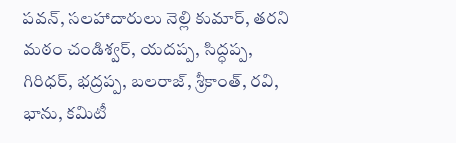పవన్, సలహాదారులు నెల్లి కుమార్, తరని మఠం చండిశ్వర్, యదప్ప, సిద్ధప్ప, గిరిధర్, భద్రప్ప, బలరాజ్, శ్రీకాంత్, రవి, భాను, కమిటీ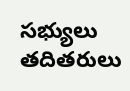సభ్యులు తదితరులు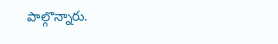పాల్గొన్నారు.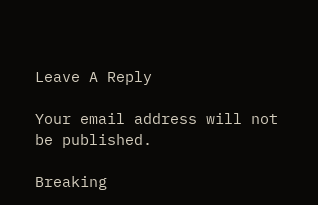Leave A Reply

Your email address will not be published.

Breaking